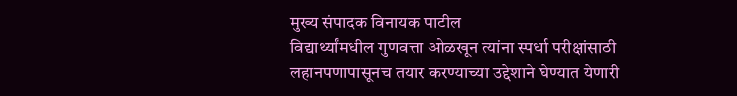मुख्य संपादक विनायक पाटील
विद्यार्थ्यांमधील गुणवत्ता ओळखून त्यांना स्पर्धा परीक्षांसाठी लहानपणापासूनच तयार करण्याच्या उद्देशाने घेण्यात येणारी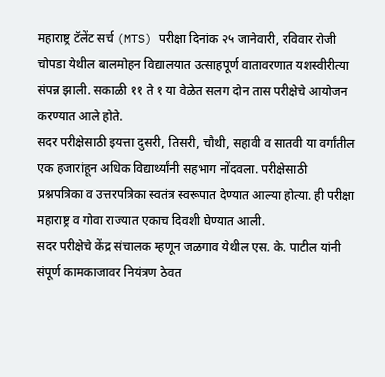महाराष्ट्र टॅलेंट सर्च (MTS) परीक्षा दिनांक २५ जानेवारी, रविवार रोजी चोपडा येथील बालमोहन विद्यालयात उत्साहपूर्ण वातावरणात यशस्वीरीत्या संपन्न झाली. सकाळी ११ ते १ या वेळेत सलग दोन तास परीक्षेचे आयोजन करण्यात आले होते.
सदर परीक्षेसाठी इयत्ता दुसरी, तिसरी, चौथी, सहावी व सातवी या वर्गांतील एक हजारांहून अधिक विद्यार्थ्यांनी सहभाग नोंदवला. परीक्षेसाठी प्रश्नपत्रिका व उत्तरपत्रिका स्वतंत्र स्वरूपात देण्यात आल्या होत्या. ही परीक्षा महाराष्ट्र व गोवा राज्यात एकाच दिवशी घेण्यात आली.
सदर परीक्षेचे केंद्र संचालक म्हणून जळगाव येथील एस. के. पाटील यांनी संपूर्ण कामकाजावर नियंत्रण ठेवत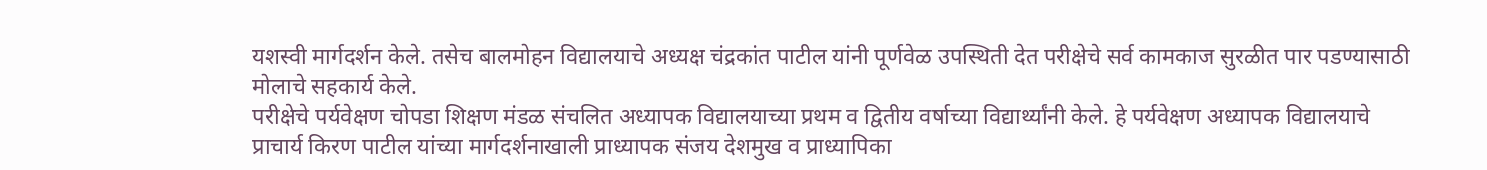यशस्वी मार्गदर्शन केले. तसेच बालमोहन विद्यालयाचे अध्यक्ष चंद्रकांत पाटील यांनी पूर्णवेळ उपस्थिती देत परीक्षेचे सर्व कामकाज सुरळीत पार पडण्यासाठी मोलाचे सहकार्य केले.
परीक्षेचे पर्यवेक्षण चोपडा शिक्षण मंडळ संचलित अध्यापक विद्यालयाच्या प्रथम व द्वितीय वर्षाच्या विद्यार्थ्यांनी केले. हे पर्यवेक्षण अध्यापक विद्यालयाचे प्राचार्य किरण पाटील यांच्या मार्गदर्शनाखाली प्राध्यापक संजय देशमुख व प्राध्यापिका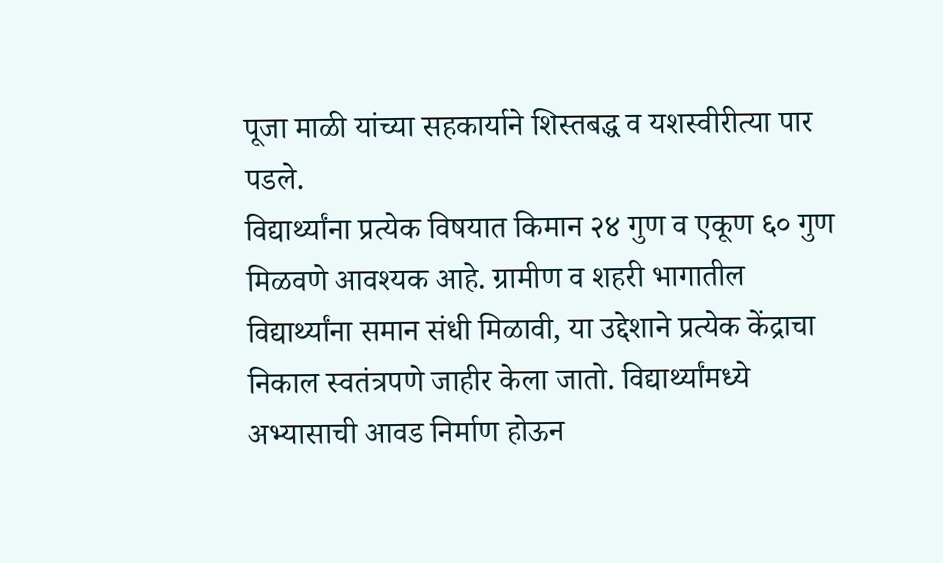पूजा माळी यांच्या सहकार्याने शिस्तबद्ध व यशस्वीरीत्या पार पडले.
विद्यार्थ्यांना प्रत्येक विषयात किमान २४ गुण व एकूण ६० गुण मिळवणे आवश्यक आहे. ग्रामीण व शहरी भागातील विद्यार्थ्यांना समान संधी मिळावी, या उद्देशाने प्रत्येक केंद्राचा निकाल स्वतंत्रपणे जाहीर केला जातो. विद्यार्थ्यांमध्ये अभ्यासाची आवड निर्माण होऊन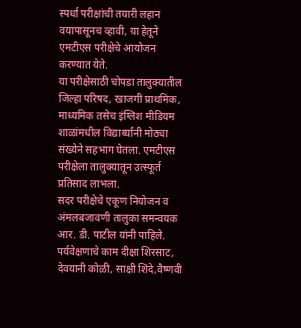स्पर्धा परीक्षांची तयारी लहान वयापासूनच व्हावी, या हेतूने एमटीएस परीक्षेचे आयोजन करण्यात येते.
या परीक्षेसाठी चोपडा तालुक्यातील जिल्हा परिषद, खाजगी प्राथमिक, माध्यमिक तसेच इंग्लिश मीडियम शाळांमधील विद्यार्थ्यांनी मोठ्या संख्येने सहभाग घेतला. एमटीएस परीक्षेला तालुक्यातून उत्स्फूर्त प्रतिसाद लाभला.
सदर परीक्षेचे एकूण नियोजन व अंमलबजावणी तालुका समन्वयक आर. डी. पाटील यांनी पाहिले. पर्यवेक्षणाचे काम दीक्षा शिरसाट, देवयानी कोळी, साक्षी शिंदे,वैष्णवी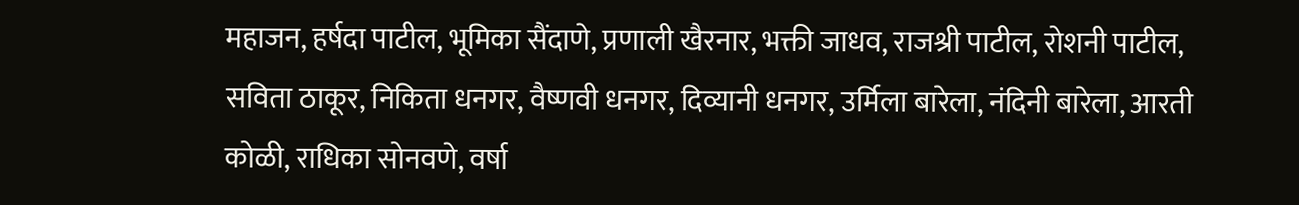महाजन, हर्षदा पाटील, भूमिका सैंदाणे, प्रणाली खैरनार, भक्ती जाधव, राजश्री पाटील, रोशनी पाटील, सविता ठाकूर, निकिता धनगर, वैष्णवी धनगर, दिव्यानी धनगर, उर्मिला बारेला, नंदिनी बारेला, आरती कोळी, राधिका सोनवणे, वर्षा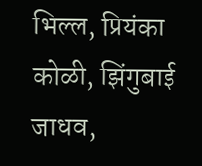भिल्ल, प्रियंका कोळी, झिंगुबाई जाधव,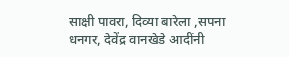साक्षी पावरा, दिव्या बारेला ,सपना धनगर, देवेंद्र वानखेडे आदींनी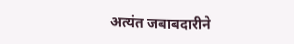अत्यंत जबाबदारीने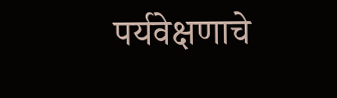पर्यवेक्षणाचे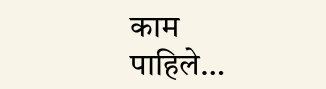काम
पाहिले…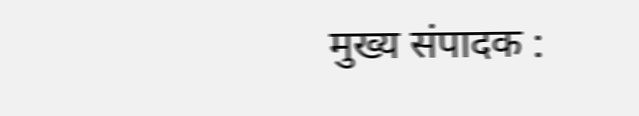मुख्य संपादक :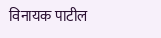विनायक पाटील